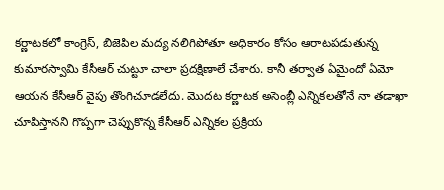కర్ణాటకలో కాంగ్రెస్, బిజెపిల మద్య నలిగిపోతూ అధికారం కోసం ఆరాటపడుతున్న కుమారస్వామి కేసీఆర్ చుట్టూ చాలా ప్రదక్షిణాలే చేశారు. కానీ తర్వాత ఏమైందో ఏమో ఆయన కేసీఆర్ వైపు తొంగిచూడలేదు. మొదట కర్ణాటక అసెంబ్లీ ఎన్నికలతోనే నా తడాఖా చూపిస్తానని గొప్పగా చెప్పుకొన్న కేసీఆర్ ఎన్నికల ప్రక్రియ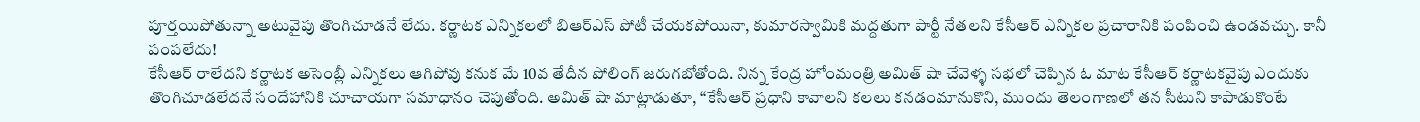పూర్తయిపోతున్నా అటువైపు తొంగిచూడనే లేదు. కర్ణాటక ఎన్నికలలో బిఆర్ఎస్ పోటీ చేయకపోయినా, కుమారస్వామికి మద్దతుగా పార్టీ నేతలని కేసీఆర్ ఎన్నికల ప్రచారానికి పంపించి ఉండవచ్చు. కానీ పంపలేదు!
కేసీఆర్ రాలేదని కర్ణాటక అసెంబ్లీ ఎన్నికలు ఆగిపోవు కనుక మే 10వ తేదీన పోలింగ్ జరుగబోతోంది. నిన్న కేంద్ర హోంమంత్రి అమిత్ షా చేవెళ్ళ సభలో చెప్పిన ఓ మాట కేసీఆర్ కర్ణాటకవైపు ఎందుకు తొంగిచూడలేదనే సందేహానికి చూచాయగా సమాధానం చెపుతోంది. అమిత్ షా మాట్లాడుతూ, “కేసీఆర్ ప్రధాని కావాలని కలలు కనడంమానుకొని, ముందు తెలంగాణలో తన సీటుని కాపాడుకొంటే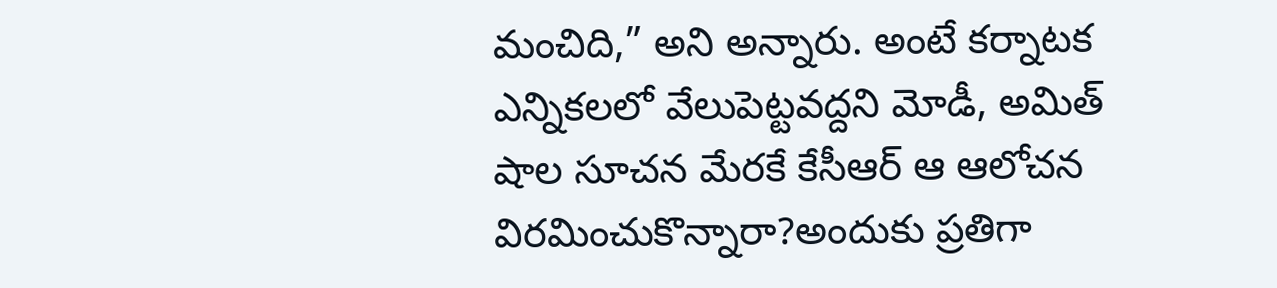మంచిది,” అని అన్నారు. అంటే కర్నాటక ఎన్నికలలో వేలుపెట్టవద్దని మోడీ, అమిత్ షాల సూచన మేరకే కేసీఆర్ ఆ ఆలోచన విరమించుకొన్నారా?అందుకు ప్రతిగా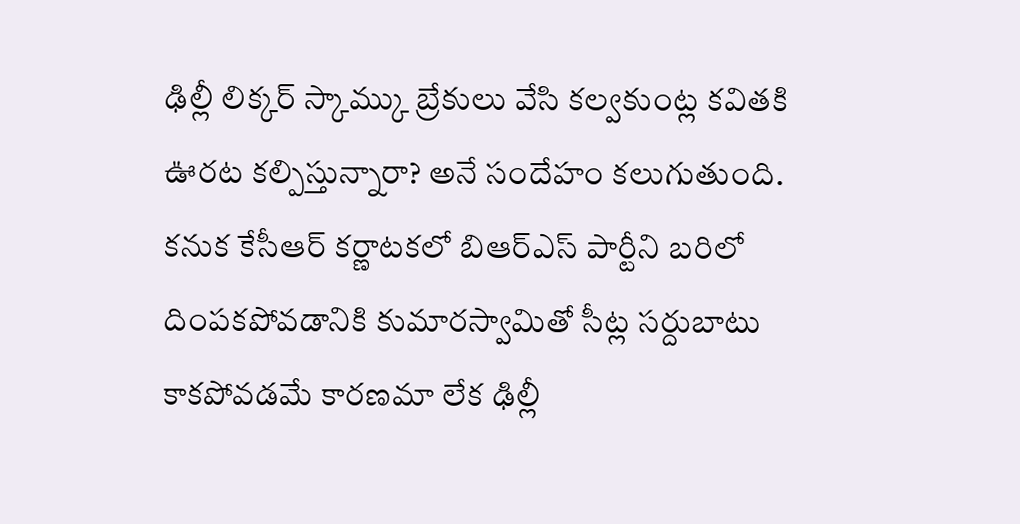ఢిల్లీ లిక్కర్ స్కామ్కు బ్రేకులు వేసి కల్వకుంట్ల కవితకి ఊరట కల్పిస్తున్నారా? అనే సందేహం కలుగుతుంది.
కనుక కేసీఆర్ కర్ణాటకలో బిఆర్ఎస్ పార్టీని బరిలో దింపకపోవడానికి కుమారస్వామితో సీట్ల సర్దుబాటు కాకపోవడమే కారణమా లేక ఢిల్లీ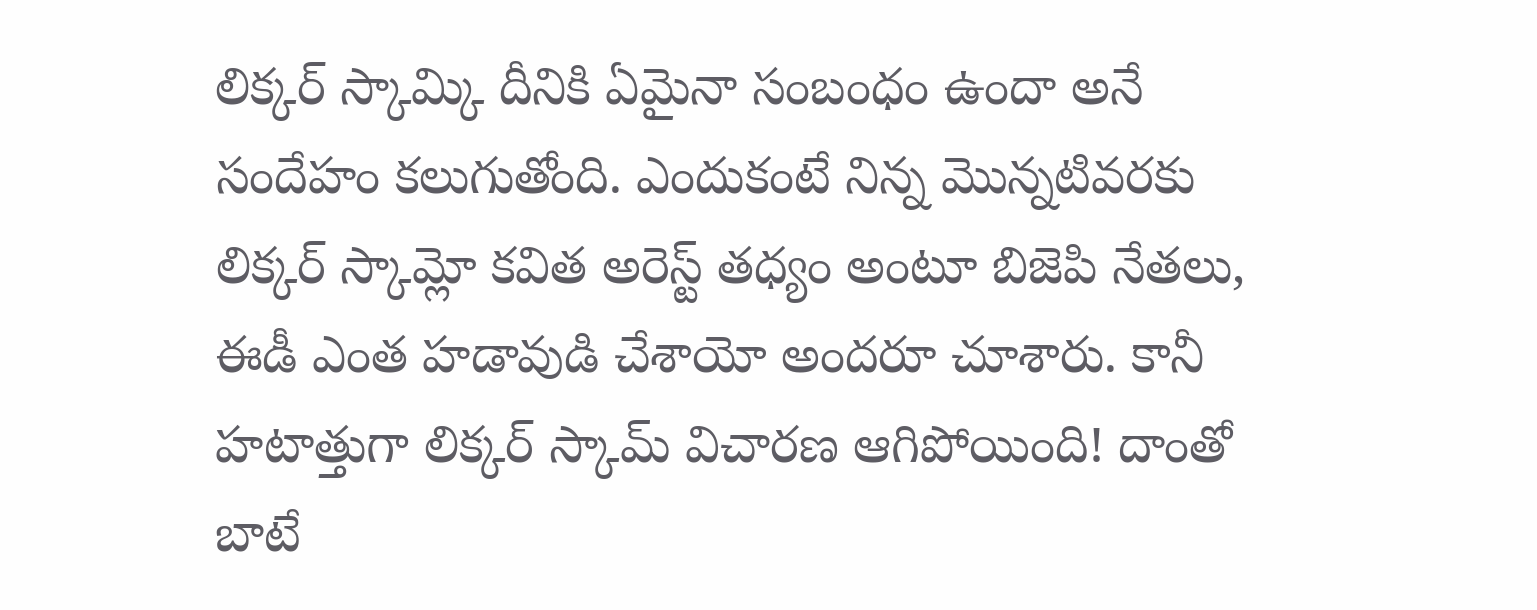లిక్కర్ స్కామ్కి దీనికి ఏమైనా సంబంధం ఉందా అనే సందేహం కలుగుతోంది. ఎందుకంటే నిన్న మొన్నటివరకు లిక్కర్ స్కామ్లో కవిత అరెస్ట్ తధ్యం అంటూ బిజెపి నేతలు, ఈడీ ఎంత హడావుడి చేశాయో అందరూ చూశారు. కానీ హటాత్తుగా లిక్కర్ స్కామ్ విచారణ ఆగిపోయింది! దాంతో బాటే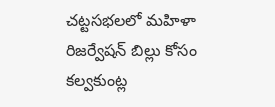చట్టసభలలో మహిళా రిజర్వేషన్ బిల్లు కోసం కల్వకుంట్ల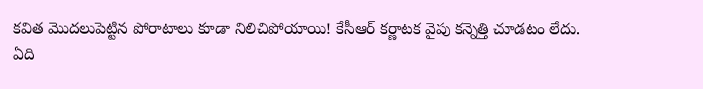కవిత మొదలుపెట్టిన పోరాటాలు కూడా నిలిచిపోయాయి! కేసీఆర్ కర్ణాటక వైపు కన్నెత్తి చూడటం లేదు.
ఏది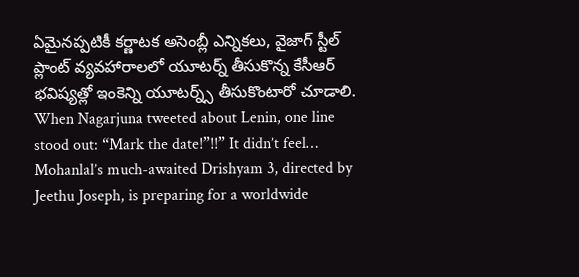ఏమైనప్పటికీ కర్ణాటక అసెంబ్లీ ఎన్నికలు, వైజాగ్ స్టీల్ ప్లాంట్ వ్యవహారాలలో యూటర్న్ తీసుకొన్న కేసీఆర్ భవిష్యత్లో ఇంకెన్ని యూటర్న్స్ తీసుకొంటారో చూడాలి.
When Nagarjuna tweeted about Lenin, one line stood out: “Mark the date!”!!” It didn’t feel…
Mohanlal’s much-awaited Drishyam 3, directed by Jeethu Joseph, is preparing for a worldwide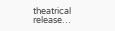theatrical release…